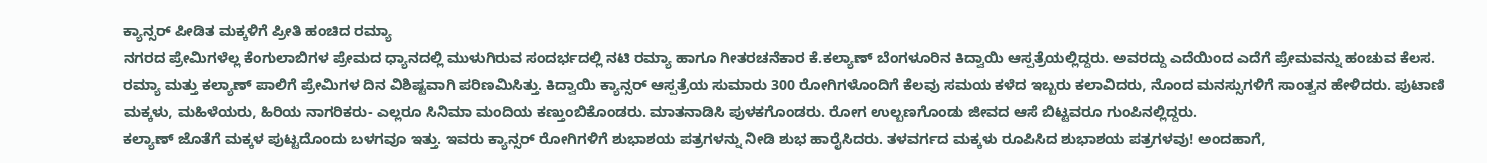ಕ್ಯಾನ್ಸರ್ ಪೀಡಿತ ಮಕ್ಕಳಿಗೆ ಪ್ರೀತಿ ಹಂಚಿದ ರಮ್ಯಾ
ನಗರದ ಪ್ರೇಮಿಗಳೆಲ್ಲ ಕೆಂಗುಲಾಬಿಗಳ ಪ್ರೇಮದ ಧ್ಯಾನದಲ್ಲಿ ಮುಳುಗಿರುವ ಸಂದರ್ಭದಲ್ಲಿ ನಟಿ ರಮ್ಯಾ ಹಾಗೂ ಗೀತರಚನೆಕಾರ ಕೆ.ಕಲ್ಯಾಣ್ ಬೆಂಗಳೂರಿನ ಕಿದ್ವಾಯಿ ಆಸ್ಪತ್ರೆಯಲ್ಲಿದ್ದರು. ಅವರದ್ದು ಎದೆಯಿಂದ ಎದೆಗೆ ಪ್ರೇಮವನ್ನು ಹಂಚುವ ಕೆಲಸ.
ರಮ್ಯಾ ಮತ್ತು ಕಲ್ಯಾಣ್ ಪಾಲಿಗೆ ಪ್ರೇಮಿಗಳ ದಿನ ವಿಶಿಷ್ಟವಾಗಿ ಪರಿಣಮಿಸಿತ್ತು. ಕಿದ್ವಾಯಿ ಕ್ಯಾನ್ಸರ್ ಆಸ್ಪತ್ರೆಯ ಸುಮಾರು 300 ರೋಗಿಗಳೊಂದಿಗೆ ಕೆಲವು ಸಮಯ ಕಳೆದ ಇಬ್ಬರು ಕಲಾವಿದರು, ನೊಂದ ಮನಸ್ಸುಗಳಿಗೆ ಸಾಂತ್ವನ ಹೇಳಿದರು. ಪುಟಾಣಿ ಮಕ್ಕಳು, ಮಹಿಳೆಯರು, ಹಿರಿಯ ನಾಗರಿಕರು- ಎಲ್ಲರೂ ಸಿನಿಮಾ ಮಂದಿಯ ಕಣ್ತುಂಬಿಕೊಂಡರು. ಮಾತನಾಡಿಸಿ ಪುಳಕಗೊಂಡರು. ರೋಗ ಉಲ್ಬಣಗೊಂಡು ಜೀವದ ಆಸೆ ಬಿಟ್ಟವರೂ ಗುಂಪಿನಲ್ಲಿದ್ದರು.
ಕಲ್ಯಾಣ್ ಜೊತೆಗೆ ಮಕ್ಕಳ ಪುಟ್ಟದೊಂದು ಬಳಗವೂ ಇತ್ತು. ಇವರು ಕ್ಯಾನ್ಸರ್ ರೋಗಿಗಳಿಗೆ ಶುಭಾಶಯ ಪತ್ರಗಳನ್ನು ನೀಡಿ ಶುಭ ಹಾರೈಸಿದರು. ತಳವರ್ಗದ ಮಕ್ಕಳು ರೂಪಿಸಿದ ಶುಭಾಶಯ ಪತ್ರಗಳವು! ಅಂದಹಾಗೆ,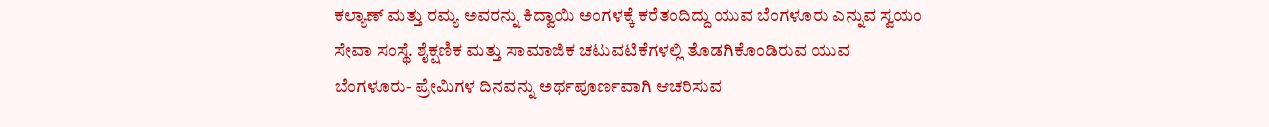ಕಲ್ಯಾಣ್ ಮತ್ತು ರಮ್ಯ ಅವರನ್ನು ಕಿದ್ವಾಯಿ ಅಂಗಳಕ್ಕೆ ಕರೆತಂದಿದ್ದು ಯುವ ಬೆಂಗಳೂರು ಎನ್ನುವ ಸ್ವಯಂ ಸೇವಾ ಸಂಸ್ಥೆ. ಶೈಕ್ಷಣಿಕ ಮತ್ತು ಸಾಮಾಜಿಕ ಚಟುವಟಿಕೆಗಳಲ್ಲಿ ತೊಡಗಿಕೊಂಡಿರುವ ಯುವ ಬೆಂಗಳೂರು- ಪ್ರೇಮಿಗಳ ದಿನವನ್ನು ಅರ್ಥಪೂರ್ಣವಾಗಿ ಆಚರಿಸುವ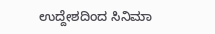ಉದ್ದೇಶದಿಂದ ಸಿನಿಮಾ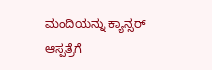ಮಂದಿಯನ್ನು ಕ್ಯಾನ್ಸರ್ ಆಸ್ಪತ್ರೆಗೆ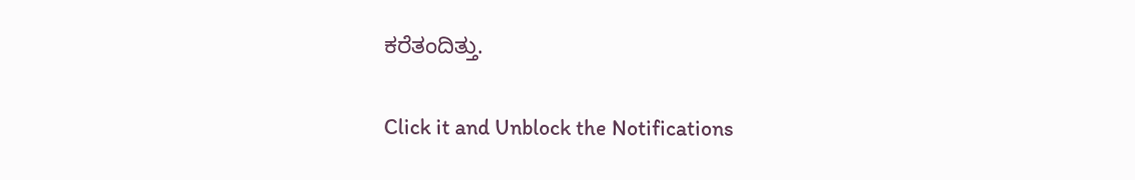ಕರೆತಂದಿತ್ತು.


Click it and Unblock the Notifications